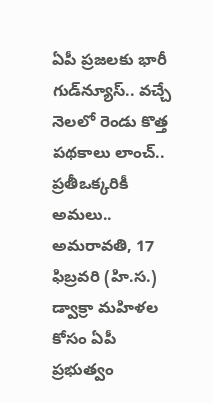ఏపీ ప్రజలకు భారీ గుడ్‌న్యూస్.. వచ్చే నెలలో రెండు కొత్త పథకాలు లాంచ్.. ప్రతీఒక్కరికీ అమలు..
అమరావతి, 17 ఫిబ్రవరి (హి.స.) డ్వాక్రా మహిళల కోసం ఏపీ ప్రభుత్వం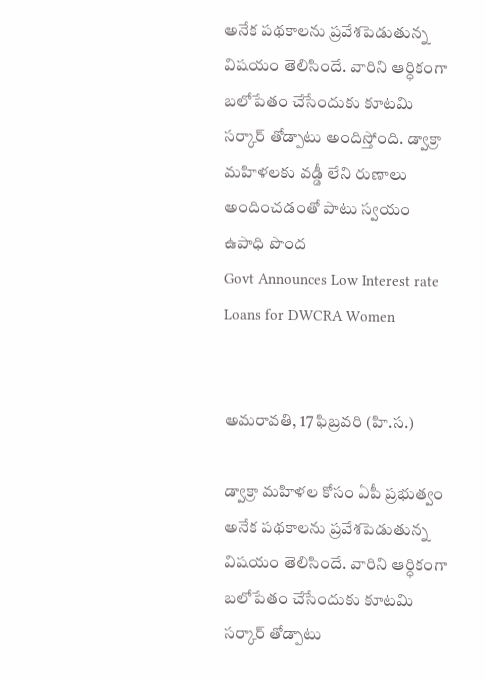అనేక పథకాలను ప్రవేశపెడుతున్న విషయం తెలిసిందే. వారిని ఆర్ధికంగా బలోపేతం చేసేందుకు కూటమి సర్కార్ తోడ్పాటు అందిస్తోంది. డ్వాక్రా మహిళలకు వడ్డీ లేని రుణాలు అందించడంతో పాటు స్వయం ఉపాధి పొంద
Govt Announces Low Interest rate Loans for DWCRA Women


అమరావతి, 17 ఫిబ్రవరి (హి.స.)

డ్వాక్రా మహిళల కోసం ఏపీ ప్రభుత్వం అనేక పథకాలను ప్రవేశపెడుతున్న విషయం తెలిసిందే. వారిని ఆర్ధికంగా బలోపేతం చేసేందుకు కూటమి సర్కార్ తోడ్పాటు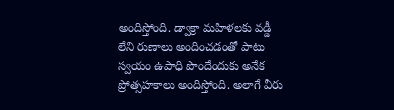అందిస్తోంది. డ్వాక్రా మహిళలకు వడ్డీ లేని రుణాలు అందించడంతో పాటు స్వయం ఉపాధి పొందేందుకు అనేక ప్రోత్సహకాలు అందిస్తోంది. అలాగే వీరు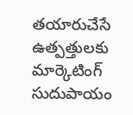తయారుచేసే ఉత్పత్తులకు మార్కెటింగ్ సుదుపాయం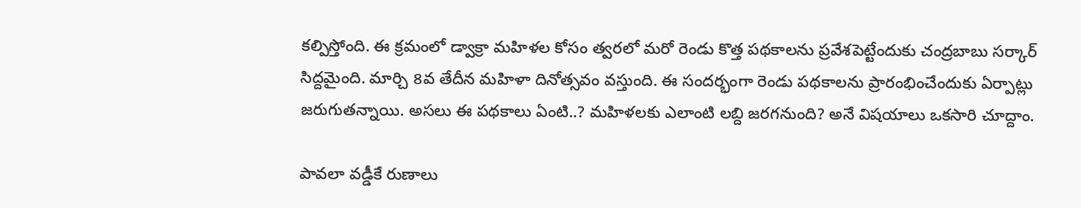కల్పిస్తోంది. ఈ క్రమంలో డ్వాక్రా మహిళల కోసం త్వరలో మరో రెండు కొత్త పథకాలను ప్రవేశపెట్టేందుకు చంద్రబాబు సర్కార్ సిద్దమైంది. మార్చి 8వ తేదీన మహిళా దినోత్సవం వస్తుంది. ఈ సందర్భంగా రెండు పథకాలను ప్రారంభించేందుకు ఏర్పాట్లు జరుగుతన్నాయి. అసలు ఈ పథకాలు ఏంటి..? మహిళలకు ఎలాంటి లబ్ది జరగనుంది? అనే విషయాలు ఒకసారి చూద్దాం.

పావలా వడ్డీకే రుణాలు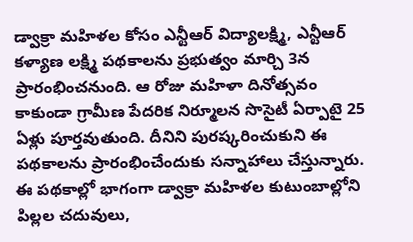డ్వాక్రా మహిళల కోసం ఎన్టీఆర్ విద్యాలక్ష్మి, ఎన్టీఆర్ కళ్యాణ లక్ష్మి పథకాలను ప్రభుత్వం మార్చి 3న ప్రారంభించనుంది. ఆ రోజు మహిళా దినోత్సవం కాకుండా గ్రామీణ పేదరిక నిర్మూలన సొసైటీ ఏర్పాటై 25 ఏళ్లు పూర్తవుతుంది. దీనిని పురష్కరించుకుని ఈ పథకాలను ప్రారంభించేందుకు సన్నాహాలు చేస్తున్నారు. ఈ పథకాల్లో భాగంగా డ్వాక్రా మహిళల కుటుంబాల్లోని పిల్లల చదువులు,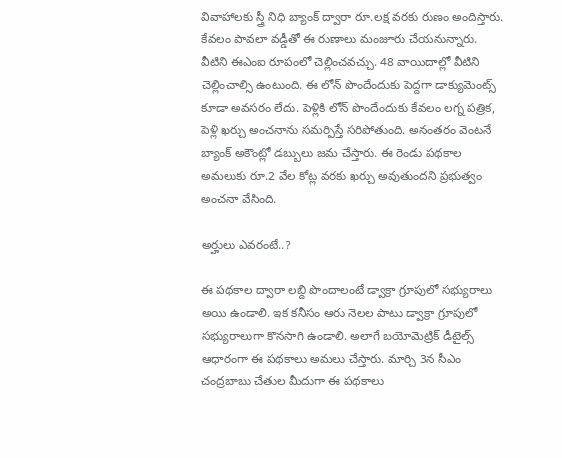వివాహాలకు స్త్రీ నిధి బ్యాంక్ ద్వారా రూ.లక్ష వరకు రుణం అందిస్తారు. కేవలం పావలా వడ్డీతో ఈ రుణాలు మంజూరు చేయనున్నారు. వీటిని ఈఎంఐ రూపంలో చెల్లించవచ్చు. 48 వాయిదాల్లో వీటిని చెల్లించాల్సి ఉంటుంది. ఈ లోన్ పొందేందుకు పెద్దగా డాక్యుమెంట్స్ కూడా అవసరం లేదు. పెళ్లికి లోన్ పొందేందుకు కేవలం లగ్న పత్రిక, పెళ్లి ఖర్చు అంచనాను సమర్పిస్తే సరిపోతుంది. అనంతరం వెంటనే బ్యాంక్ అకౌంట్లో డబ్బులు జమ చేస్తారు. ఈ రెండు పథకాల అమలుకు రూ.2 వేల కోట్ల వరకు ఖర్చు అవుతుందని ప్రభుత్వం అంచనా వేసింది.

అర్హులు ఎవరంటే..?

ఈ పథకాల ద్వారా లబ్ది పొందాలంటే డ్వాక్రా గ్రూపులో సభ్యురాలు అయి ఉండాలి. ఇక కనీసం ఆరు నెలల పాటు డ్వాక్రా గ్రూపులో సభ్యురాలుగా కొనసాగి ఉండాలి. అలాగే బయోమెట్రిక్ డీటైల్స్ ఆధారంగా ఈ పథకాలు అమలు చేస్తారు. మార్చి 3న సీఎం చంద్రబాబు చేతుల మీదుగా ఈ పథకాలు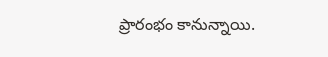ప్రారంభం కానున్నాయి.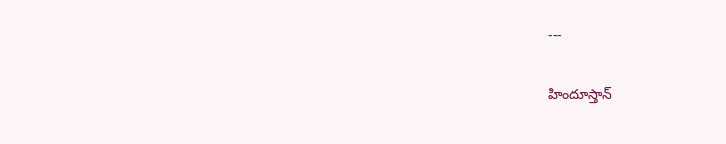---

హిందూస్తాన్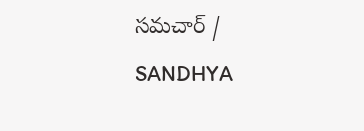సమచార్ / SANDHYA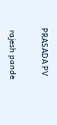PRASADA PV


 rajesh pande